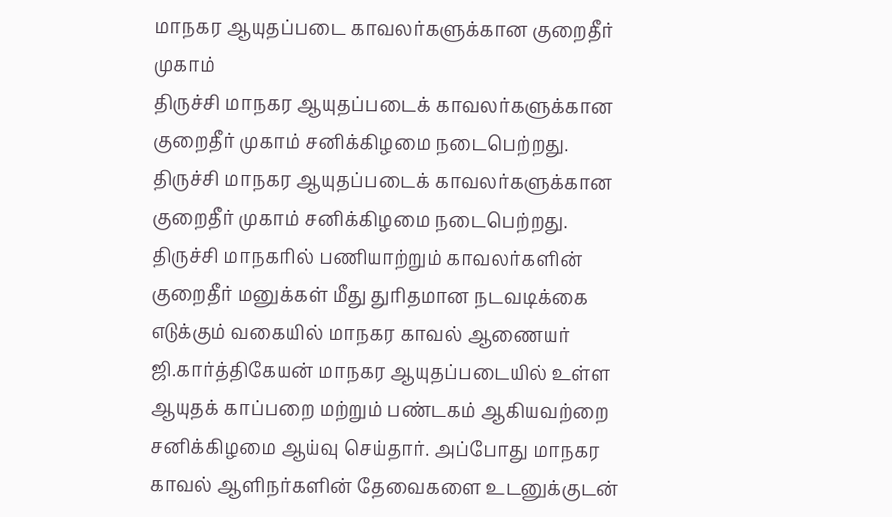மாநகர ஆயுதப்படை காவலர்களுக்கான குறைதீர் முகாம்
திருச்சி மாநகர ஆயுதப்படைக் காவலர்களுக்கான குறைதீர் முகாம் சனிக்கிழமை நடைபெற்றது.
திருச்சி மாநகர ஆயுதப்படைக் காவலர்களுக்கான குறைதீர் முகாம் சனிக்கிழமை நடைபெற்றது.
திருச்சி மாநகரில் பணியாற்றும் காவலர்களின் குறைதீர் மனுக்கள் மீது துரிதமான நடவடிக்கை எடுக்கும் வகையில் மாநகர காவல் ஆணையர் ஜி.கார்த்திகேயன் மாநகர ஆயுதப்படையில் உள்ள ஆயுதக் காப்பறை மற்றும் பண்டகம் ஆகியவற்றை சனிக்கிழமை ஆய்வு செய்தார். அப்போது மாநகர காவல் ஆளிநர்களின் தேவைகளை உடனுக்குடன்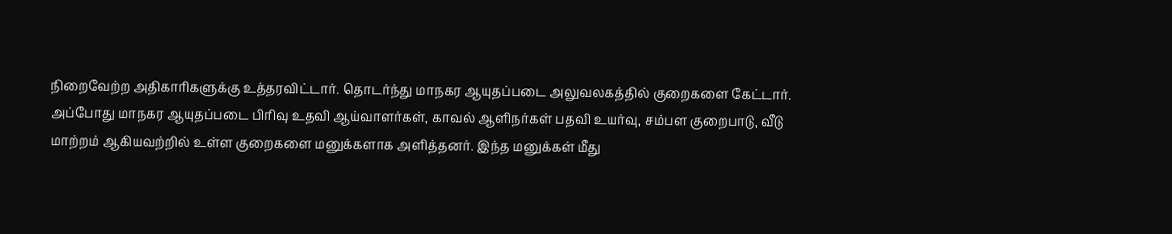நிறைவேற்ற அதிகாரிகளுக்கு உத்தரவிட்டார். தொடர்ந்து மாநகர ஆயுதப்படை அலுவலகத்தில் குறைகளை கேட்டார்.
அப்போது மாநகர ஆயுதப்படை பிரிவு உதவி ஆய்வாளர்கள், காவல் ஆளிநர்கள் பதவி உயர்வு, சம்பள குறைபாடு, வீடு மாற்றம் ஆகியவற்றில் உள்ள குறைகளை மனுக்களாக அளித்தனர். இந்த மனுக்கள் மீது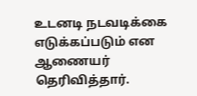உடனடி நடவடிக்கை எடுக்கப்படும் என ஆணையர் தெரிவித்தார்.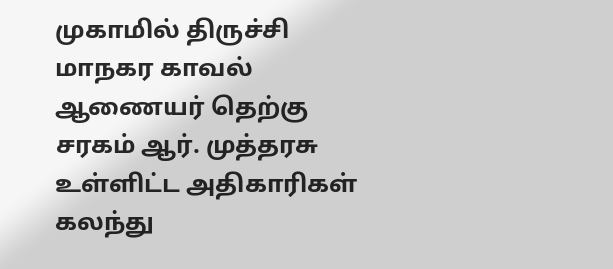முகாமில் திருச்சி மாநகர காவல் ஆணையர் தெற்கு சரகம் ஆர். முத்தரசு உள்ளிட்ட அதிகாரிகள் கலந்து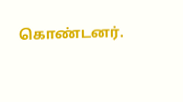கொண்டனர்.